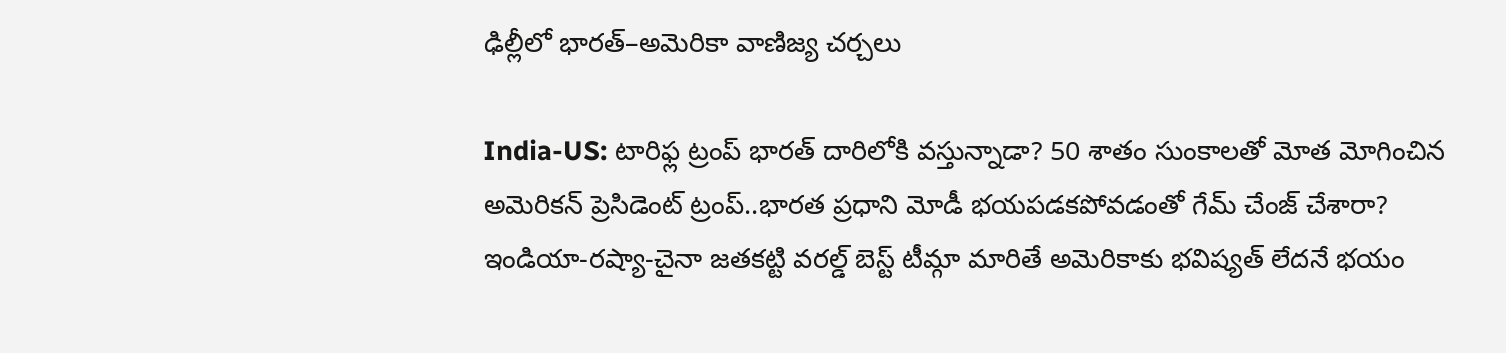ఢిల్లీలో భారత్–అమెరికా వాణిజ్య చర్చలు

India-US: టారిఫ్ల ట్రంప్ భారత్ దారిలోకి వస్తున్నాడా? 50 శాతం సుంకాలతో మోత మోగించిన అమెరికన్ ప్రెసిడెంట్ ట్రంప్..భారత ప్రధాని మోడీ భయపడకపోవడంతో గేమ్ చేంజ్ చేశారా? ఇండియా-రష్యా-చైనా జతకట్టి వరల్డ్ బెస్ట్ టీమ్గా మారితే అమెరికాకు భవిష్యత్ లేదనే భయం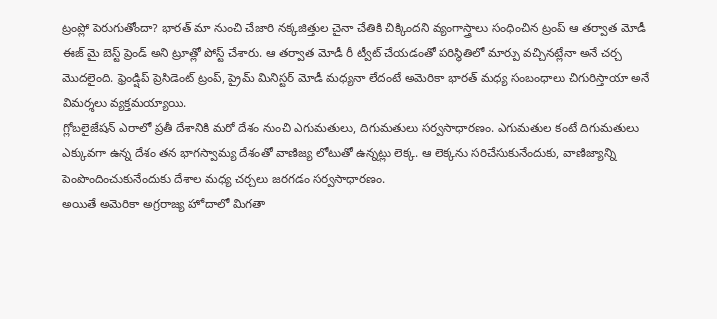ట్రంప్లో పెరుగుతోందా? భారత్ మా నుంచి చేజారి నక్కజిత్తుల చైనా చేతికి చిక్కిందని వ్యంగాస్త్రాలు సంధించిన ట్రంప్ ఆ తర్వాత మోడీ ఈజ్ మై బెస్ట్ ప్రెండ్ అని ట్రూత్లో పోస్ట్ చేశారు. ఆ తర్వాత మోడీ రీ ట్వీట్ చేయడంతో పరిస్థితిలో మార్పు వచ్చినట్లేనా అనే చర్చ మొదలైంది. ఫ్రెండ్షిప్ ప్రెసిడెంట్ ట్రంప్, ప్రైమ్ మినిస్టర్ మోడీ మధ్యనా లేదంటే అమెరికా భారత్ మధ్య సంబంధాలు చిగురిస్తాయా అనే విమర్శలు వ్యక్తమయ్యాయి.
గ్లోబలైజేషన్ ఎరాలో ప్రతీ దేశానికి మరో దేశం నుంచి ఎగుమతులు, దిగుమతులు సర్వసాధారణం. ఎగుమతుల కంటే దిగుమతులు ఎక్కువగా ఉన్న దేశం తన భాగస్వామ్య దేశంతో వాణిజ్య లోటుతో ఉన్నట్లు లెక్క. ఆ లెక్కను సరిచేసుకునేందుకు, వాణిజ్యాన్ని పెంపొందించుకునేందుకు దేశాల మధ్య చర్చలు జరగడం సర్వసాధారణం.
అయితే అమెరికా అగ్రరాజ్య హోదాలో మిగతా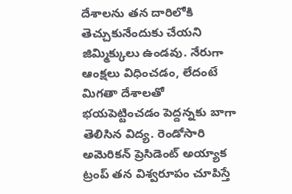దేశాలను తన దారిలోకి తెచ్చుకునేందుకు చేయని జిమ్మిక్కులు ఉండవు. నేరుగా ఆంక్షలు విధించడం, లేదంటే మిగతా దేశాలతో భయపెట్టించడం పెద్దన్నకు బాగా తెలిసిన విద్య. రెండోసారి అమెరికన్ ప్రెసిడెంట్ అయ్యాక ట్రంప్ తన విశ్వరూపం చూపిస్తే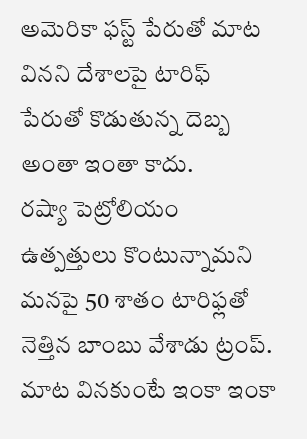అమెరికా ఫస్ట్ పేరుతో మాట వినని దేశాలపై టారిఫ్ పేరుతో కొడుతున్న దెబ్బ అంతా ఇంతా కాదు.
రష్యా పెట్రోలియం ఉత్పత్తులు కొంటున్నామని మనపై 50 శాతం టారిఫ్లతో నెత్తిన బాంబు వేశాడు ట్రంప్. మాట వినకుంటే ఇంకా ఇంకా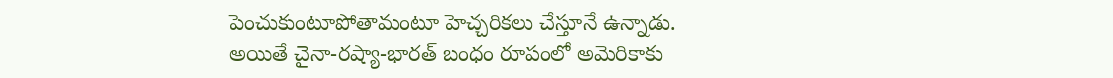పెంచుకుంటూపోతామంటూ హెచ్చరికలు చేస్తూనే ఉన్నాడు. అయితే చైనా-రష్యా-భారత్ బంధం రూపంలో అమెరికాకు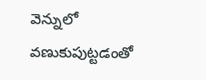వెన్నులో వణుకుపుట్టడంతో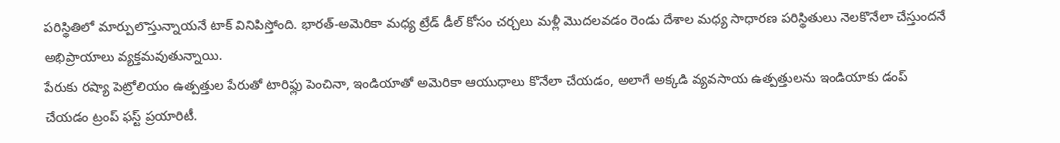పరిస్థితిలో మార్పులొస్తున్నాయనే టాక్ వినిపిస్తోంది. భారత్-అమెరికా మధ్య ట్రేడ్ డీల్ కోసం చర్చలు మళ్లీ మొదలవడం రెండు దేశాల మధ్య సాధారణ పరిస్థితులు నెలకొనేలా చేస్తుందనే అభిప్రాయాలు వ్యక్తమవుతున్నాయి.
పేరుకు రష్యా పెట్రోలియం ఉత్పత్తుల పేరుతో టారిఫ్లు పెంచినా, ఇండియాతో అమెరికా ఆయుధాలు కొనేలా చేయడం, అలాగే అక్కడి వ్యవసాయ ఉత్పత్తులను ఇండియాకు డంప్ చేయడం ట్రంప్ ఫస్ట్ ప్రయారిటీ.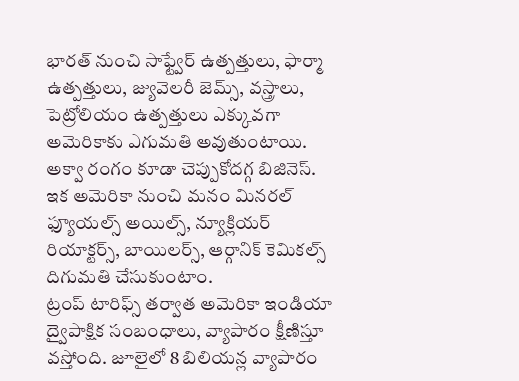భారత్ నుంచి సాఫ్ట్వేర్ ఉత్పత్తులు, ఫార్మా ఉత్పత్తులు, జ్యువెలరీ జెమ్స్, వస్త్రాలు, పెట్రోలియం ఉత్పత్తులు ఎక్కువగా అమెరికాకు ఎగుమతి అవుతుంటాయి. అక్వా రంగం కూడా చెప్పుకోదగ్గ బిజినెస్. ఇక అమెరికా నుంచి మనం మినరల్ ఫ్యూయల్స్ అయిల్స్, న్యూక్లియర్ రియాక్టర్స్, బాయిలర్స్, ఆర్గానిక్ కెమికల్స్ దిగుమతి చేసుకుంటాం.
ట్రంప్ టారిఫ్స్ తర్వాత అమెరికా ఇండియా ద్వైపాక్షిక సంబంధాలు, వ్యాపారం క్షీణిస్తూ వస్తోంది. జూలైలో 8 బిలియన్ల వ్యాపారం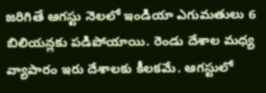జరిగితే ఆగస్టు నెలలో ఇండియా ఎగుమతులు 6 బిలియన్లకు పడిపోయాయి. రెండు దేశాల మధ్య వ్యాపారం ఇరు దేశాలకు కీలకమే. ఆగస్టులో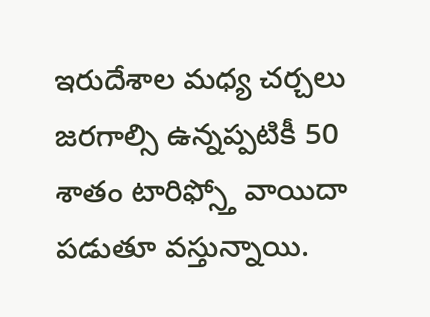ఇరుదేశాల మధ్య చర్చలు జరగాల్సి ఉన్నప్పటికీ 50 శాతం టారిఫ్స్తో వాయిదా పడుతూ వస్తున్నాయి.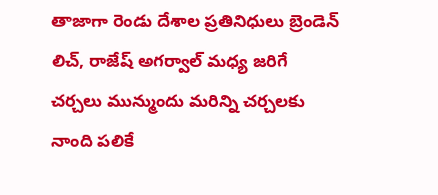తాజాగా రెండు దేశాల ప్రతినిధులు బ్రెండెన్ లిచ్, రాజేష్ అగర్వాల్ మధ్య జరిగే చర్చలు మున్ముందు మరిన్ని చర్చలకు నాంది పలికే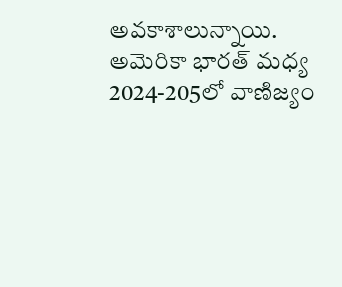అవకాశాలున్నాయి. అమెరికా భారత్ మధ్య 2024-205లో వాణిజ్యం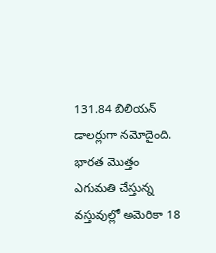131.84 బిలియన్ డాలర్లుగా నమోదైంది. భారత మొత్తం ఎగుమతి చేస్తున్న వస్తువుల్లో అమెరికా 18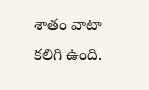శాతం వాటా కలిగి ఉంది.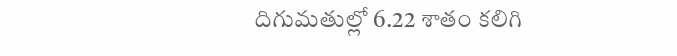దిగుమతుల్లో 6.22 శాతం కలిగి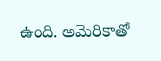ఉంది. అమెరికాతో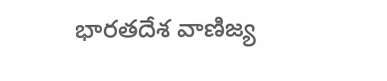భారతదేశ వాణిజ్య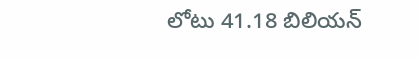లోటు 41.18 బిలియన్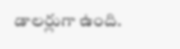డాలర్లుగా ఉంది.